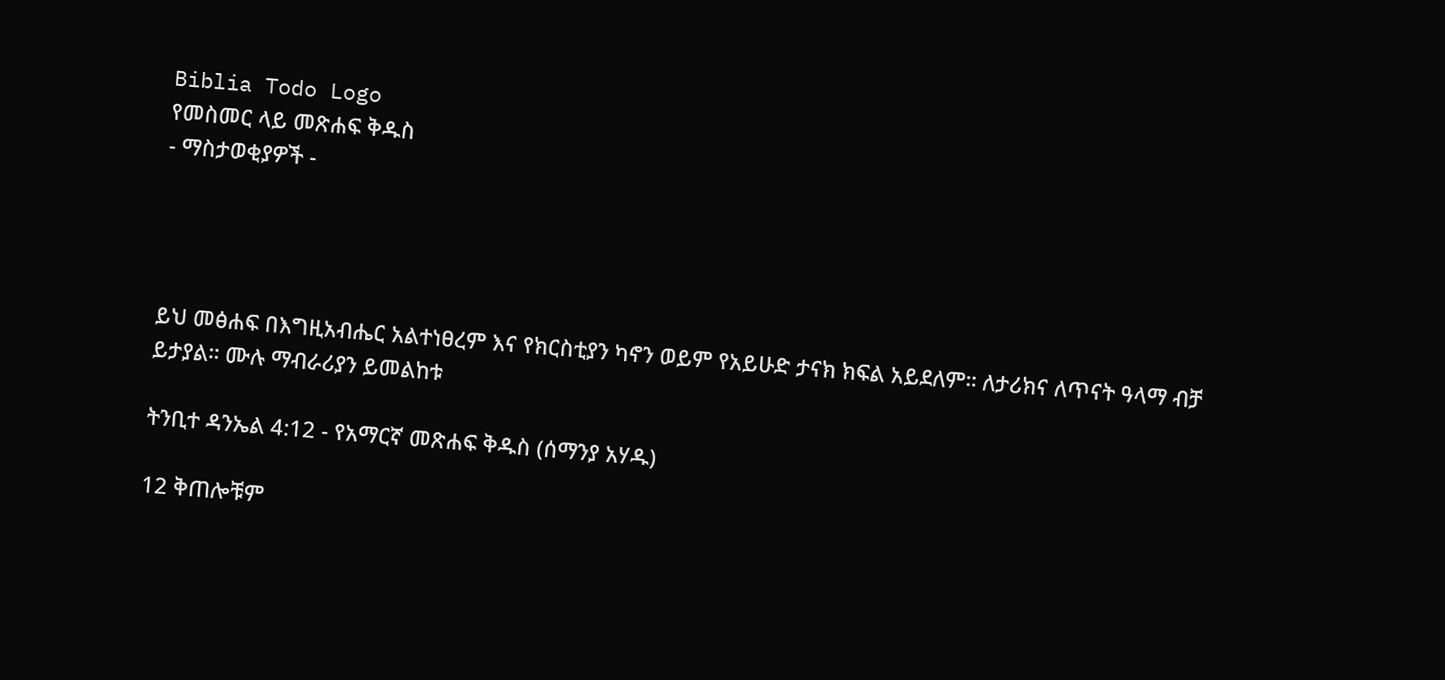Biblia Todo Logo
የመስመር ላይ መጽሐፍ ቅዱስ
- ማስታወቂያዎች -




ይህ መፅሐፍ በእግዚአብሔር አልተነፀረም እና የክርስቲያን ካኖን ወይም የአይሁድ ታናክ ክፍል አይደለም። ለታሪክና ለጥናት ዓላማ ብቻ ይታያል። ሙሉ ማብራሪያን ይመልከቱ

ትንቢተ ዳንኤል 4:12 - የአማርኛ መጽሐፍ ቅዱስ (ሰማንያ አሃዱ)

12 ቅጠሎቹም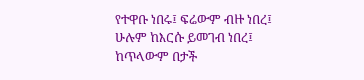የተዋቡ ነበሩ፤ ፍሬውም ብዙ ነበረ፤ ሁሉም ከእርሱ ይመገብ ነበረ፤ ከጥላውም በታች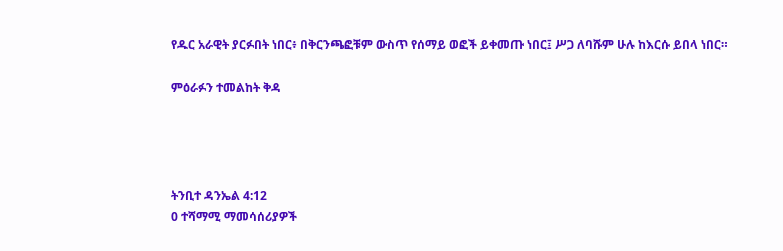የዱር አራዊት ያርፉበት ነበር፥ በቅርንጫፎቹም ውስጥ የሰማይ ወፎች ይቀመጡ ነበር፤ ሥጋ ለባሹም ሁሉ ከእርሱ ይበላ ነበር።

ምዕራፉን ተመልከት ቅዳ




ትንቢተ ዳንኤል 4:12
0 ተሻማሚ ማመሳሰሪያዎች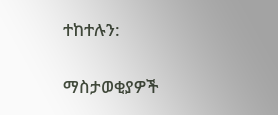ተከተሉን:

ማስታወቂያዎች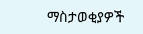ማስታወቂያዎች